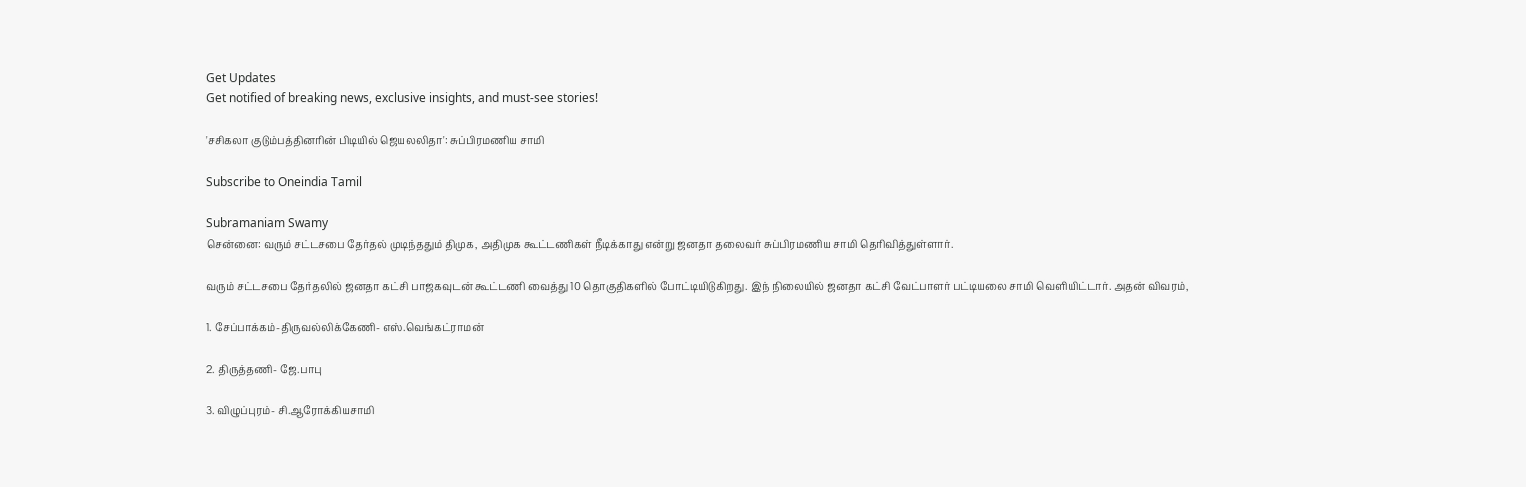Get Updates
Get notified of breaking news, exclusive insights, and must-see stories!

'சசிகலா குடும்பத்தினரின் பிடியில் ஜெயலலிதா': சுப்பிரமணிய சாமி

Subscribe to Oneindia Tamil

Subramaniam Swamy
சென்னை: வரும் சட்டசபை தேர்தல் முடிந்ததும் திமுக, அதிமுக கூட்டணிகள் நீடிக்காது என்று ஜனதா தலைவர் சுப்பிரமணிய சாமி தெரிவித்துள்ளார்.

வரும் சட்டசபை தேர்தலில் ஜனதா கட்சி பாஜகவுடன் கூட்டணி வைத்து 10 தொகுதிகளில் போட்டியிடுகிறது. இந் நிலையில் ஜனதா கட்சி வேட்பாளர் பட்டியலை சாமி வெளியிட்டார். அதன் விவரம்,

1. சேப்பாக்கம்-திருவல்லிக்கேணி- எஸ்.வெங்கட்ராமன்

2. திருத்தணி- ஜே.பாபு

3. விழுப்புரம்- சி.ஆரோக்கியசாமி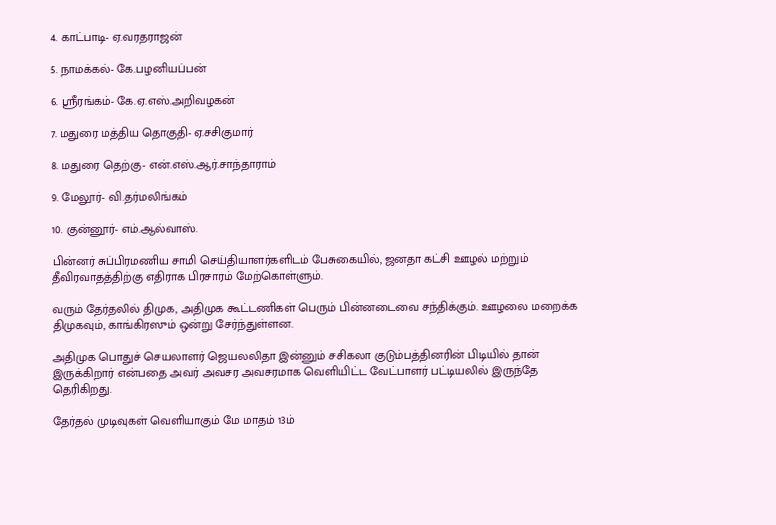4. காட்பாடி- ஏ.வரதராஜன்

5. நாமக்கல்- கே.பழனியப்பன்

6. ஸ்ரீரங்கம்- கே.ஏ.எஸ்.அறிவழகன்

7. மதுரை மத்திய தொகுதி- ஏ.சசிகுமார்

8. மதுரை தெற்கு- என்.எஸ்.ஆர்.சாந்தாராம்

9. மேலூர்- வி.தர்மலிங்கம்

10. குன்னூர்- எம்.ஆல்வாஸ்.

பின்னர் சுப்பிரமணிய சாமி செய்தியாளர்களிடம் பேசுகையில், ஜனதா கட்சி ஊழல் மற்றும் தீவிரவாதத்திற்கு எதிராக பிரசாரம் மேற்கொள்ளும்.

வரும் தேர்தலில் திமுக, அதிமுக கூட்டணிகள் பெரும் பின்னடைவை சந்திக்கும். ஊழலை மறைக்க திமுகவும், காங்கிரஸும் ஒன்று சேர்ந்துள்ளன.

அதிமுக பொதுச் செயலாளர் ஜெயலலிதா இன்னும் சசிகலா குடும்பத்தினரின் பிடியில் தான் இருக்கிறார் என்பதை அவர் அவசர அவசரமாக வெளியிட்ட வேட்பாளர் பட்டியலில் இருந்தே தெரிகிறது.

தேர்தல் முடிவுகள் வெளியாகும் மே மாதம் 13ம்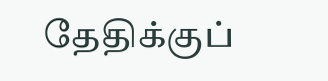தேதிக்குப்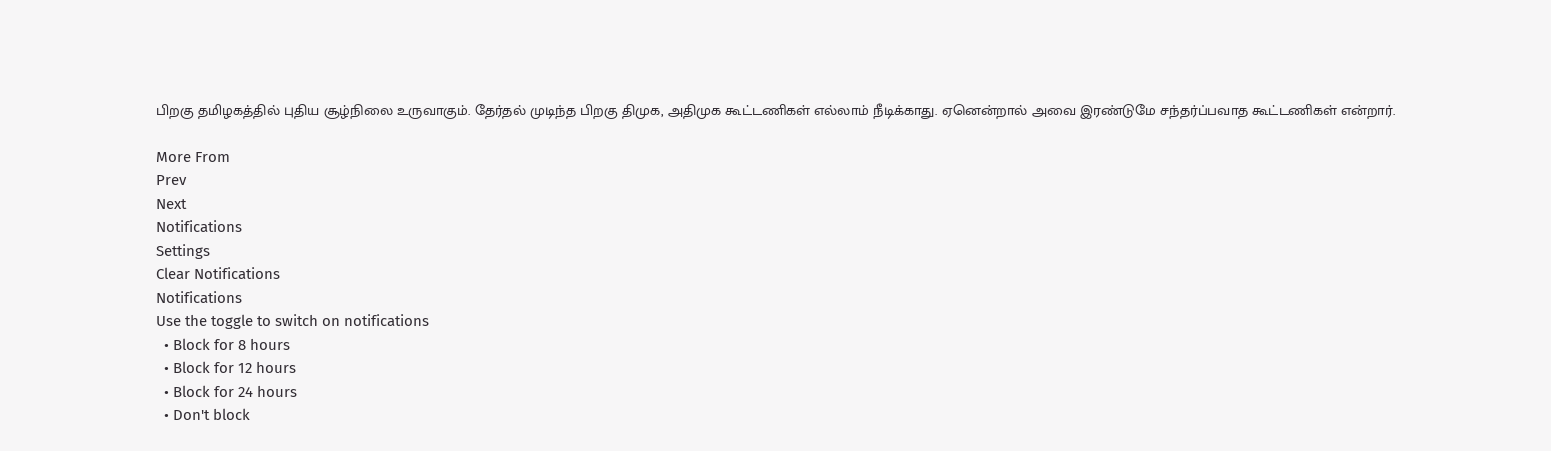பிறகு தமிழகத்தில் புதிய சூழ்நிலை உருவாகும். தேர்தல் முடிந்த பிறகு திமுக, அதிமுக கூட்டணிகள் எல்லாம் நீடிக்காது. ஏனென்றால் அவை இரண்டுமே சந்தர்ப்பவாத கூட்டணிகள் என்றார்.

More From
Prev
Next
Notifications
Settings
Clear Notifications
Notifications
Use the toggle to switch on notifications
  • Block for 8 hours
  • Block for 12 hours
  • Block for 24 hours
  • Don't block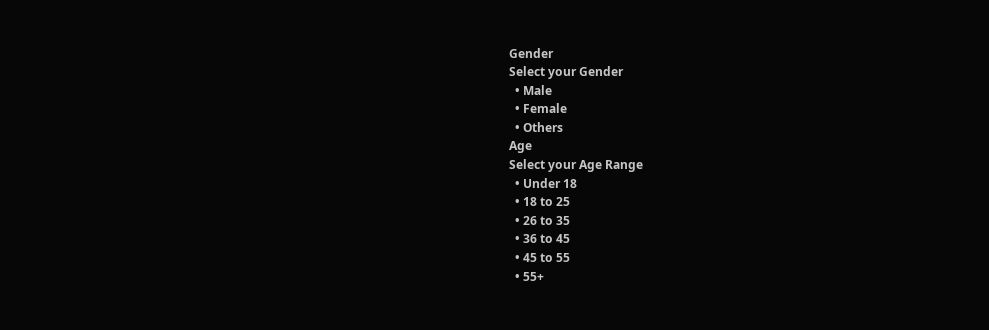Gender
Select your Gender
  • Male
  • Female
  • Others
Age
Select your Age Range
  • Under 18
  • 18 to 25
  • 26 to 35
  • 36 to 45
  • 45 to 55
  • 55+